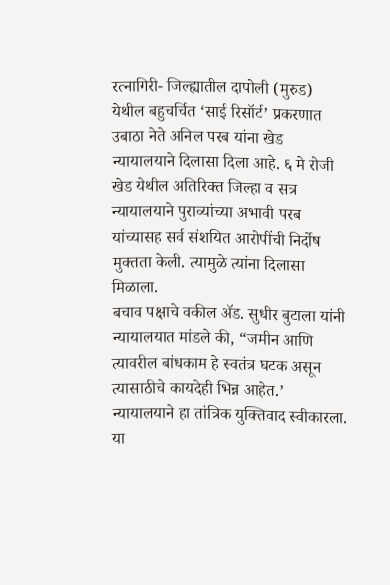रत्नागिरी- जिल्ह्यातील दापोली (मुरुड) येथील बहुचर्चित ‘साई रिसॉर्ट’ प्रकरणात उबाठा नेते अनिल परब यांना खेड न्यायालयाने दिलासा दिला आहे. ६ मे रोजी खेड येथील अतिरिक्त जिल्हा व सत्र न्यायालयाने पुराव्यांच्या अभावी परब यांच्यासह सर्व संशयित आरोपींची निर्दोष मुक्तता केली. त्यामुळे त्यांना दिलासा मिळाला.
बचाव पक्षाचे वकील ॲड. सुधीर बुटाला यांनी न्यायालयात मांडले की, “जमीन आणि त्यावरील बांधकाम हे स्वतंत्र घटक असून त्यासाठीचे कायदेही भिन्न आहेत.’ न्यायालयाने हा तांत्रिक युक्तिवाद स्वीकारला. या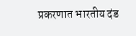प्रकरणात भारतीय दंड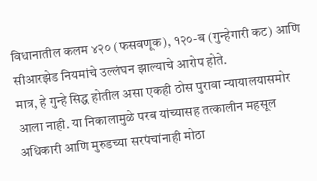विधानातील कलम ४२० (फसवणूक), १२०-ब (गुन्हेगारी कट) आणि सीआरझेड नियमांचे उल्लंघन झाल्याचे आरोप होते.
मात्र, हे गुन्हे सिद्ध होतील असा एकही ठोस पुरावा न्यायालयासमोर आला नाही. या निकालामुळे परब यांच्यासह तत्कालीन महसूल अधिकारी आणि मुरुडच्या सरपंचांनाही मोठा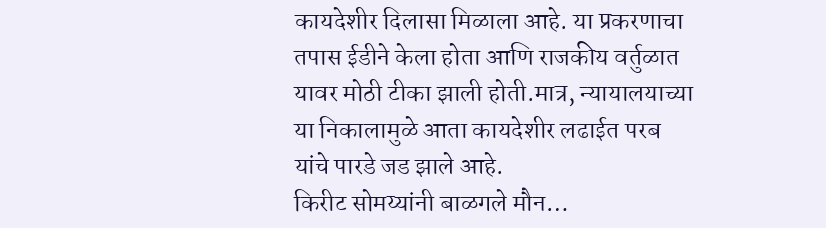कायदेशीर दिलासा मिळाला आहे. या प्रकरणाचा तपास ईडीने केला होता आणि राजकीय वर्तुळात यावर मोठी टीका झाली होती.मात्र, न्यायालयाच्या या निकालामुळे आता कायदेशीर लढाईत परब यांचे पारडे जड झाले आहे.
किरीट सोमय्यांनी बाळगले मौन…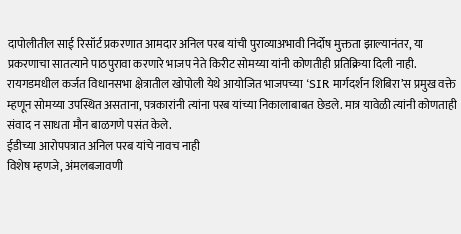दापोलीतील साई रिसॉर्ट प्रकरणात आमदार अनिल परब यांची पुराव्याअभावी निर्दोष मुक्तता झाल्यानंतर, या प्रकरणाचा सातत्याने पाठपुरावा करणारे भाजप नेते किरीट सोमय्या यांनी कोणतीही प्रतिक्रिया दिली नाही. रायगडमधील कर्जत विधानसभा क्षेत्रातील खोपोली येथे आयोजित भाजपच्या ‘SIR मार्गदर्शन शिबिरा’स प्रमुख वक्ते म्हणून सोमय्या उपस्थित असताना, पत्रकारांनी त्यांना परब यांच्या निकालाबाबत छेडले. मात्र यावेळी त्यांनी कोणताही संवाद न साधता मौन बाळगणे पसंत केले.
ईडीच्या आरोपपत्रात अनिल परब यांचे नावच नाही
विशेष म्हणजे, अंमलबजावणी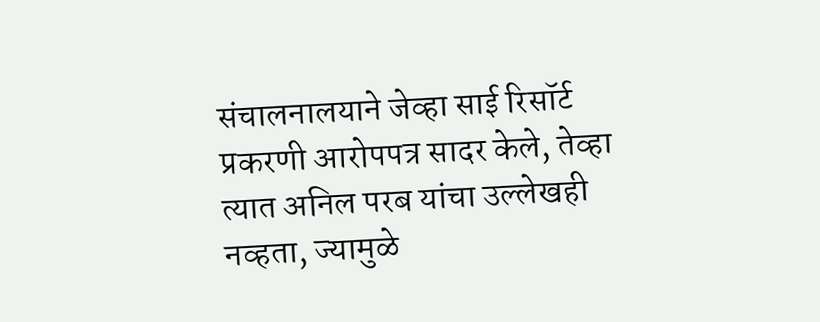संचालनालयाने जेव्हा साई रिसॉर्ट प्रकरणी आरोपपत्र सादर केले, तेव्हा त्यात अनिल परब यांचा उल्लेखही नव्हता, ज्यामुळे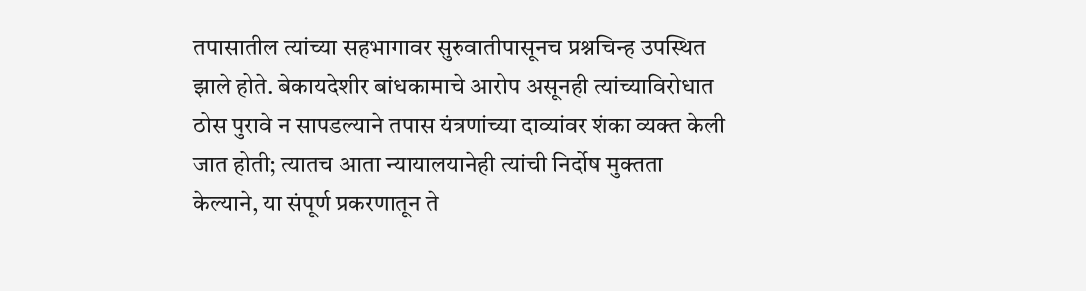तपासातील त्यांच्या सहभागावर सुरुवातीपासूनच प्रश्नचिन्ह उपस्थित झाले होते. बेकायदेशीर बांधकामाचे आरोप असूनही त्यांच्याविरोधात ठोस पुरावे न सापडल्याने तपास यंत्रणांच्या दाव्यांवर शंका व्यक्त केली जात होती; त्यातच आता न्यायालयानेही त्यांची निर्दोष मुक्तता केल्याने, या संपूर्ण प्रकरणातून ते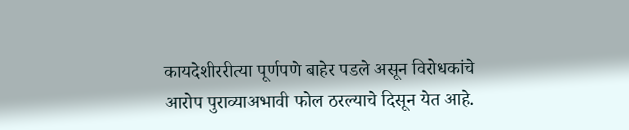कायदेशीररीत्या पूर्णपणे बाहेर पडले असून विरोधकांचे आरोप पुराव्याअभावी फोल ठरल्याचे दिसून येत आहे.